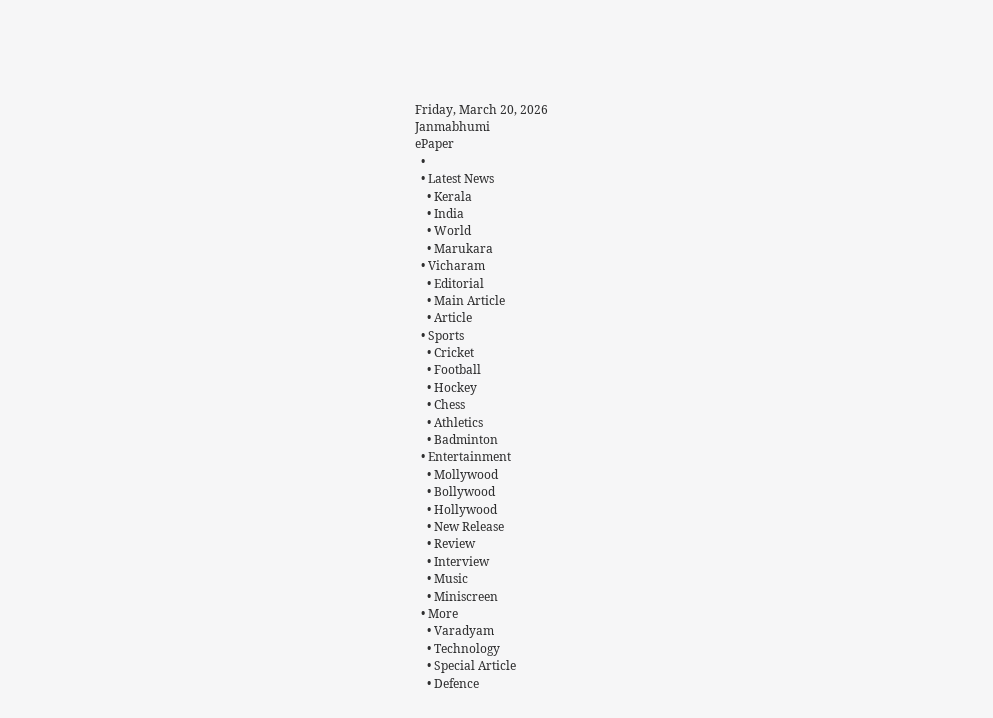Friday, March 20, 2026
Janmabhumi
ePaper
  •
  • Latest News
    • Kerala
    • India
    • World
    • Marukara
  • Vicharam
    • Editorial
    • Main Article
    • Article
  • Sports
    • Cricket
    • Football
    • Hockey
    • Chess
    • Athletics
    • Badminton
  • Entertainment
    • Mollywood
    • Bollywood
    • Hollywood
    • New Release
    • Review
    • Interview
    • Music
    • Miniscreen
  • More
    • Varadyam
    • Technology
    • Special Article
    • Defence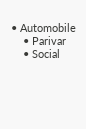• Automobile
    • Parivar
    • Social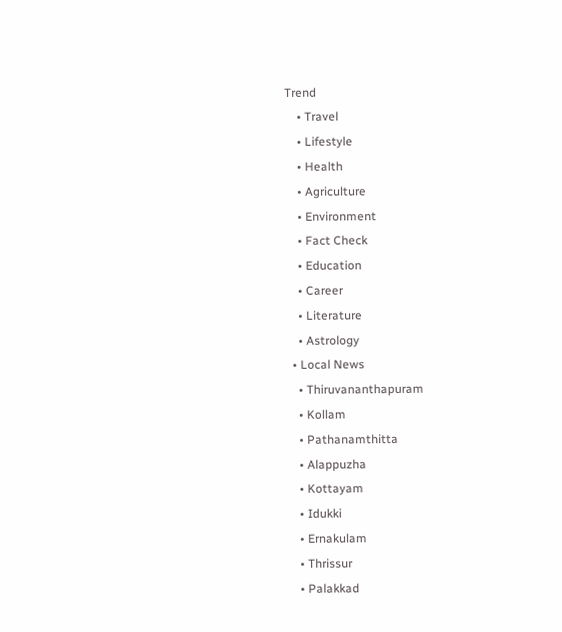Trend
    • Travel
    • Lifestyle
    • Health
    • Agriculture
    • Environment
    • Fact Check
    • Education
    • Career
    • Literature
    • Astrology
  • Local News
    • Thiruvananthapuram
    • Kollam
    • Pathanamthitta
    • Alappuzha
    • Kottayam
    • Idukki
    • Ernakulam
    • Thrissur
    • Palakkad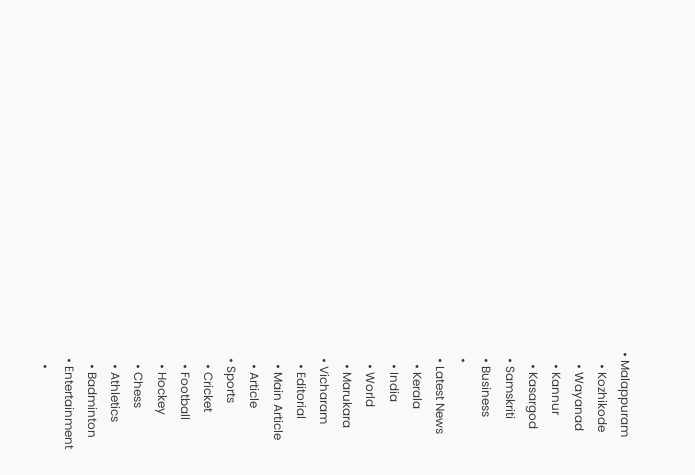• Malappuram
    • Kozhikode
    • Wayanad
    • Kannur
    • Kasargod
  • Samskriti
  • Business
  •
  • Latest News
    • Kerala
    • India
    • World
    • Marukara
  • Vicharam
    • Editorial
    • Main Article
    • Article
  • Sports
    • Cricket
    • Football
    • Hockey
    • Chess
    • Athletics
    • Badminton
  • Entertainment
    •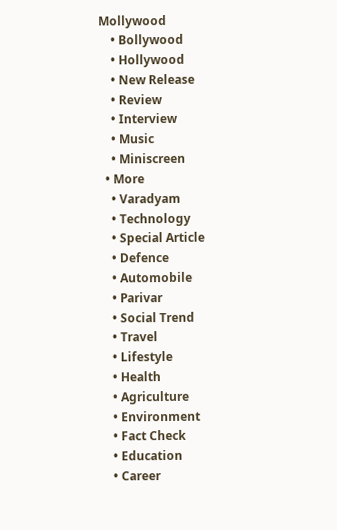Mollywood
    • Bollywood
    • Hollywood
    • New Release
    • Review
    • Interview
    • Music
    • Miniscreen
  • More
    • Varadyam
    • Technology
    • Special Article
    • Defence
    • Automobile
    • Parivar
    • Social Trend
    • Travel
    • Lifestyle
    • Health
    • Agriculture
    • Environment
    • Fact Check
    • Education
    • Career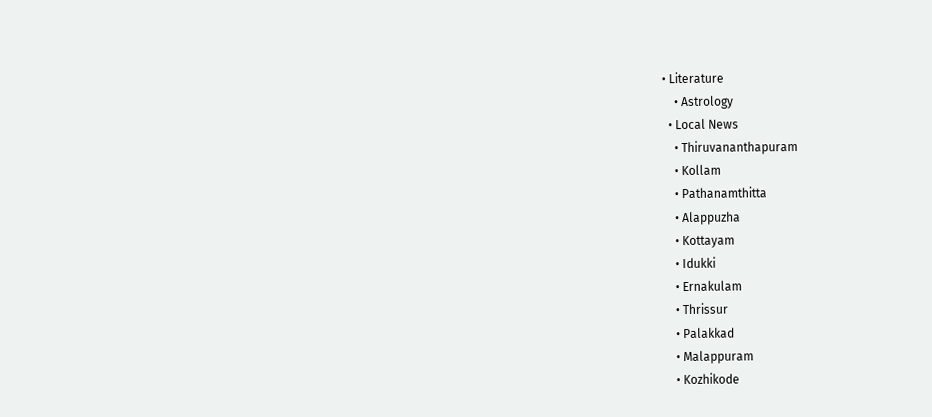• Literature
    • Astrology
  • Local News
    • Thiruvananthapuram
    • Kollam
    • Pathanamthitta
    • Alappuzha
    • Kottayam
    • Idukki
    • Ernakulam
    • Thrissur
    • Palakkad
    • Malappuram
    • Kozhikode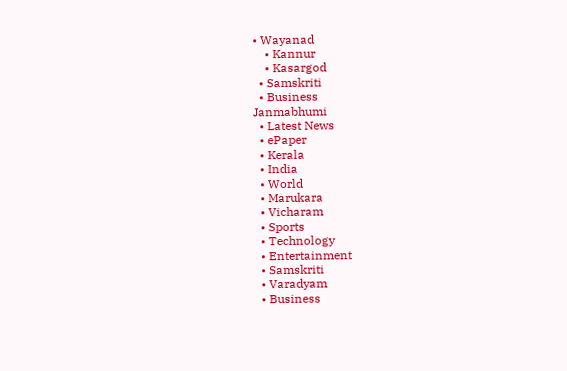• Wayanad
    • Kannur
    • Kasargod
  • Samskriti
  • Business
Janmabhumi
  • Latest News
  • ePaper
  • Kerala
  • India
  • World
  • Marukara
  • Vicharam
  • Sports
  • Technology
  • Entertainment
  • Samskriti
  • Varadyam
  • Business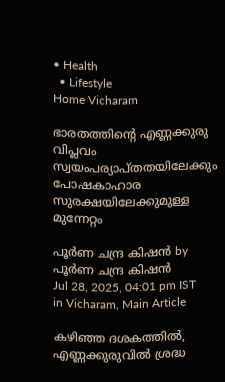• Health
  • Lifestyle
Home Vicharam

ഭാരതത്തിന്റെ എണ്ണക്കുരു വിപ്ലവം സ്വയംപര്യാപ്തതയിലേക്കും പോഷകാഹാര സുരക്ഷയിലേക്കുമുള്ള മുന്നേറ്റം

പൂര്‍ണ ചന്ദ്ര കിഷന്‍ by പൂര്‍ണ ചന്ദ്ര കിഷന്‍
Jul 28, 2025, 04:01 pm IST
in Vicharam, Main Article

കഴിഞ്ഞ ദശകത്തില്‍, എണ്ണക്കുരുവില്‍ ശ്രദ്ധ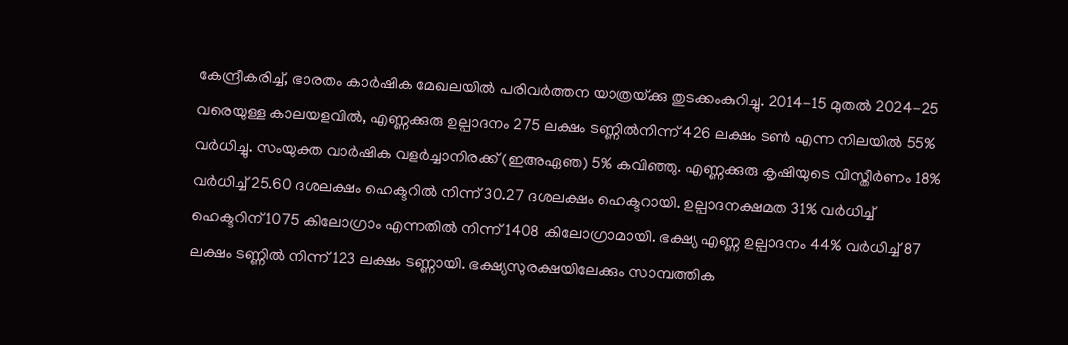കേന്ദ്രീകരിച്ച്, ഭാരതം കാര്‍ഷിക മേഖലയില്‍ പരിവര്‍ത്തന യാത്രയ്‌ക്കു തുടക്കംകുറിച്ചു. 2014-15 മുതല്‍ 2024-25 വരെയുള്ള കാലയളവില്‍, എണ്ണക്കുരു ഉല്പാദനം 275 ലക്ഷം ടണ്ണില്‍നിന്ന് 426 ലക്ഷം ടണ്‍ എന്ന നിലയില്‍ 55% വര്‍ധിച്ചു. സംയുക്ത വാര്‍ഷിക വളര്‍ച്ചാനിരക്ക് (ഇഅഏഞ) 5% കവിഞ്ഞു. എണ്ണക്കുരു കൃഷിയുടെ വിസ്തീര്‍ണം 18% വര്‍ധിച്ച് 25.60 ദശലക്ഷം ഹെക്ടറില്‍ നിന്ന് 30.27 ദശലക്ഷം ഹെക്ടറായി. ഉല്പാദനക്ഷമത 31% വര്‍ധിച്ച് ഹെക്ടറിന് 1075 കിലോഗ്രാം എന്നതില്‍ നിന്ന് 1408 കിലോഗ്രാമായി. ഭക്ഷ്യ എണ്ണ ഉല്പാദനം 44% വര്‍ധിച്ച് 87 ലക്ഷം ടണ്ണില്‍ നിന്ന് 123 ലക്ഷം ടണ്ണായി. ഭക്ഷ്യസുരക്ഷയിലേക്കും സാമ്പത്തിക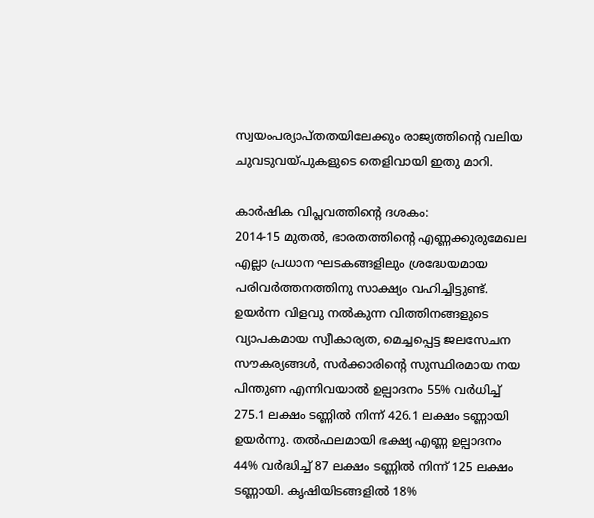സ്വയംപര്യാപ്തതയിലേക്കും രാജ്യത്തിന്റെ വലിയ ചുവടുവയ്‌പുകളുടെ തെളിവായി ഇതു മാറി.

കാര്‍ഷിക വിപ്ലവത്തിന്റെ ദശകം:
2014-15 മുതല്‍, ഭാരതത്തിന്റെ എണ്ണക്കുരുമേഖല എല്ലാ പ്രധാന ഘടകങ്ങളിലും ശ്രദ്ധേയമായ പരിവര്‍ത്തനത്തിനു സാക്ഷ്യം വഹിച്ചിട്ടുണ്ട്. ഉയര്‍ന്ന വിളവു നല്‍കുന്ന വിത്തിനങ്ങളുടെ വ്യാപകമായ സ്വീകാര്യത, മെച്ചപ്പെട്ട ജലസേചന സൗകര്യങ്ങള്‍, സര്‍ക്കാരിന്റെ സുസ്ഥിരമായ നയ പിന്തുണ എന്നിവയാല്‍ ഉല്പാദനം 55% വര്‍ധിച്ച് 275.1 ലക്ഷം ടണ്ണില്‍ നിന്ന് 426.1 ലക്ഷം ടണ്ണായി ഉയര്‍ന്നു. തല്‍ഫലമായി ഭക്ഷ്യ എണ്ണ ഉല്പാദനം 44% വര്‍ദ്ധിച്ച് 87 ലക്ഷം ടണ്ണില്‍ നിന്ന് 125 ലക്ഷം ടണ്ണായി. കൃഷിയിടങ്ങളില്‍ 18%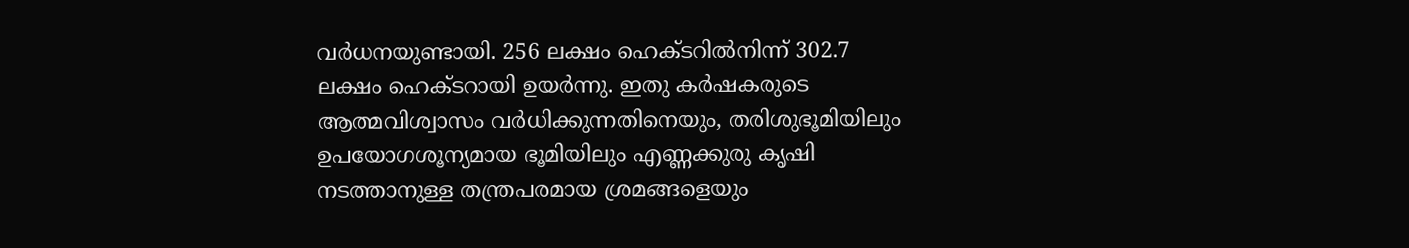വര്‍ധനയുണ്ടായി. 256 ലക്ഷം ഹെക്ടറില്‍നിന്ന് 302.7 ലക്ഷം ഹെക്ടറായി ഉയര്‍ന്നു. ഇതു കര്‍ഷകരുടെ ആത്മവിശ്വാസം വര്‍ധിക്കുന്നതിനെയും, തരിശുഭൂമിയിലും ഉപയോഗശൂന്യമായ ഭൂമിയിലും എണ്ണക്കുരു കൃഷി നടത്താനുള്ള തന്ത്രപരമായ ശ്രമങ്ങളെയും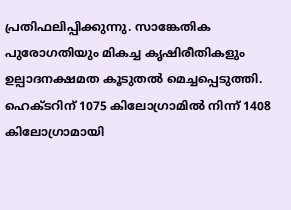പ്രതിഫലിപ്പിക്കുന്നു. സാങ്കേതിക പുരോഗതിയും മികച്ച കൃഷിരീതികളും ഉല്പാദനക്ഷമത കൂടുതല്‍ മെച്ചപ്പെടുത്തി. ഹെക്ടറിന് 1075 കിലോഗ്രാമില്‍ നിന്ന് 1408 കിലോഗ്രാമായി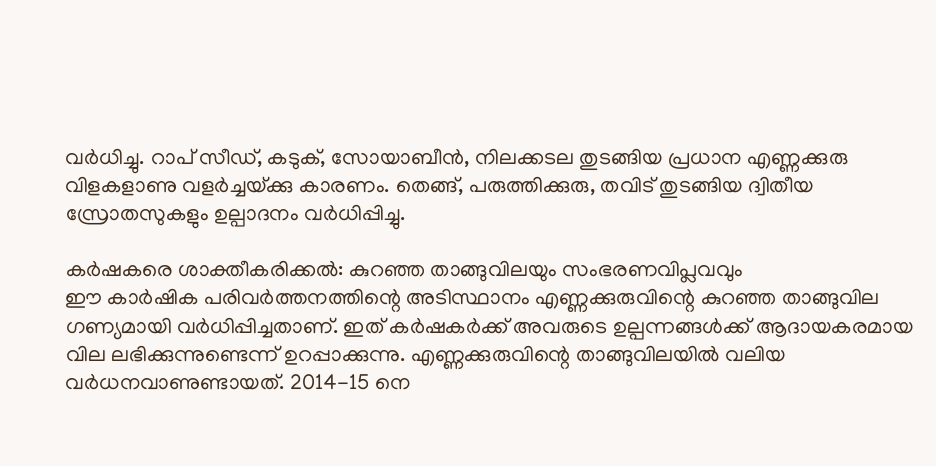വര്‍ധിച്ചു. റാപ് സീഡ്, കടുക്, സോയാബീന്‍, നിലക്കടല തുടങ്ങിയ പ്രധാന എണ്ണക്കുരു വിളകളാണു വളര്‍ച്ചയ്‌ക്കു കാരണം. തെങ്ങ്, പരുത്തിക്കുരു, തവിട് തുടങ്ങിയ ദ്വിതീയ സ്രോതസുകളും ഉല്പാദനം വര്‍ധിപ്പിച്ചു.

കര്‍ഷകരെ ശാക്തീകരിക്കല്‍: കുറഞ്ഞ താങ്ങുവിലയും സംഭരണവിപ്ലവവും
ഈ കാര്‍ഷിക പരിവര്‍ത്തനത്തിന്റെ അടിസ്ഥാനം എണ്ണക്കുരുവിന്റെ കുറഞ്ഞ താങ്ങുവില ഗണ്യമായി വര്‍ധിപ്പിച്ചതാണ്. ഇത് കര്‍ഷകര്‍ക്ക് അവരുടെ ഉല്പന്നങ്ങള്‍ക്ക് ആദായകരമായ വില ലഭിക്കുന്നുണ്ടെന്ന് ഉറപ്പാക്കുന്നു. എണ്ണക്കുരുവിന്റെ താങ്ങുവിലയില്‍ വലിയ വര്‍ധനവാണുണ്ടായത്. 2014-15 നെ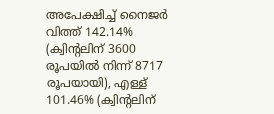അപേക്ഷിച്ച് നൈജര്‍ വിത്ത് 142.14% (ക്വിന്റലിന് 3600 രൂപയില്‍ നിന്ന് 8717 രൂപയായി), എള്ള് 101.46% (ക്വിന്റലിന്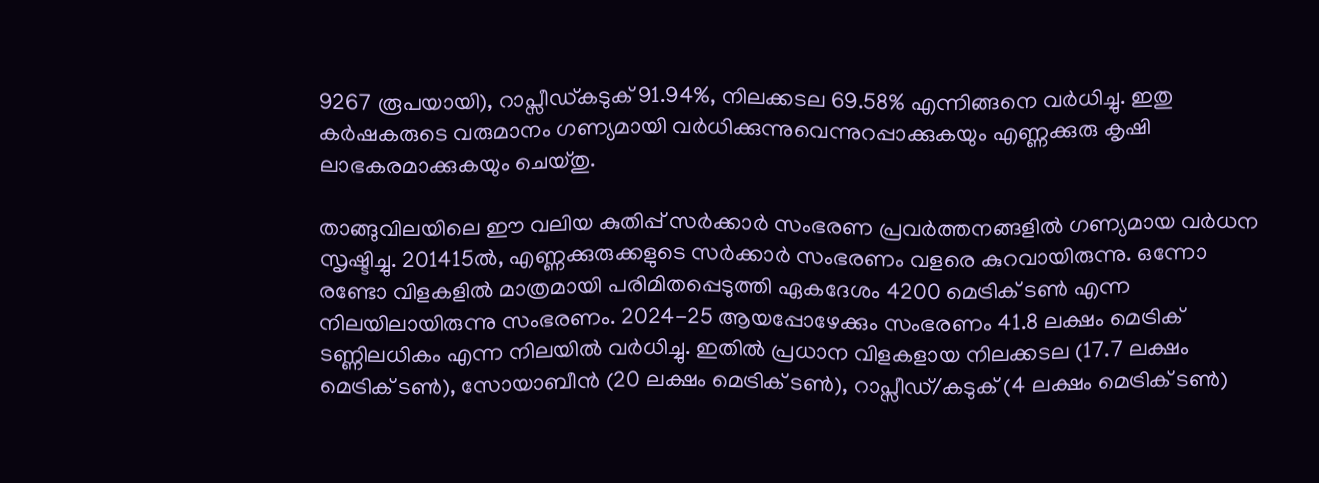9267 രൂപയായി), റാപ്സീഡ്കടുക് 91.94%, നിലക്കടല 69.58% എന്നിങ്ങനെ വര്‍ധിച്ചു. ഇതു കര്‍ഷകരുടെ വരുമാനം ഗണ്യമായി വര്‍ധിക്കുന്നുവെന്നുറപ്പാക്കുകയും എണ്ണക്കുരു കൃഷി ലാഭകരമാക്കുകയും ചെയ്തു.

താങ്ങുവിലയിലെ ഈ വലിയ കുതിപ്പ് സര്‍ക്കാര്‍ സംഭരണ പ്രവര്‍ത്തനങ്ങളില്‍ ഗണ്യമായ വര്‍ധന സൃഷ്ടിച്ചു. 201415ല്‍, എണ്ണക്കുരുക്കളുടെ സര്‍ക്കാര്‍ സംഭരണം വളരെ കുറവായിരുന്നു. ഒന്നോ രണ്ടോ വിളകളില്‍ മാത്രമായി പരിമിതപ്പെടുത്തി ഏകദേശം 4200 മെട്രിക് ടണ്‍ എന്ന നിലയിലായിരുന്നു സംഭരണം. 2024-25 ആയപ്പോഴേക്കും സംഭരണം 41.8 ലക്ഷം മെട്രിക് ടണ്ണിലധികം എന്ന നിലയില്‍ വര്‍ധിച്ചു. ഇതില്‍ പ്രധാന വിളകളായ നിലക്കടല (17.7 ലക്ഷം മെട്രിക് ടണ്‍), സോയാബീന്‍ (20 ലക്ഷം മെട്രിക് ടണ്‍), റാപ്സീഡ്/കടുക് (4 ലക്ഷം മെട്രിക് ടണ്‍)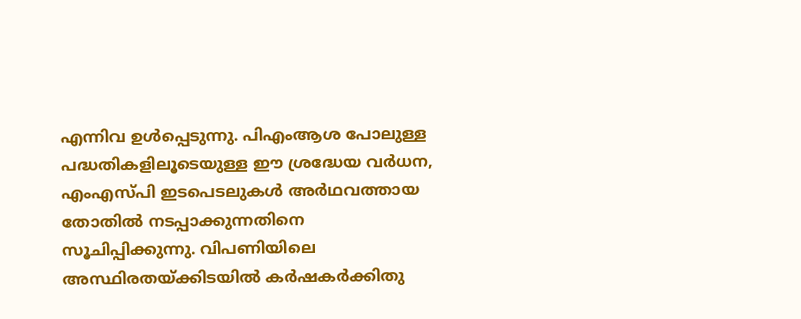എന്നിവ ഉള്‍പ്പെടുന്നു. പിഎംആശ പോലുള്ള പദ്ധതികളിലൂടെയുള്ള ഈ ശ്രദ്ധേയ വര്‍ധന, എംഎസ്പി ഇടപെടലുകള്‍ അര്‍ഥവത്തായ തോതില്‍ നടപ്പാക്കുന്നതിനെ സൂചിപ്പിക്കുന്നു. വിപണിയിലെ അസ്ഥിരതയ്‌ക്കിടയില്‍ കര്‍ഷകര്‍ക്കിതു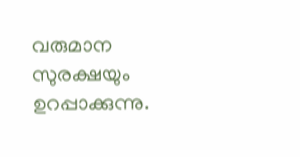വരുമാന സുരക്ഷയും ഉറപ്പാക്കുന്നു.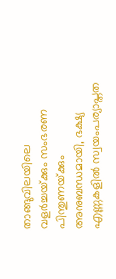താങ്ങുവിലയിലെ വളര്‍ച്ചയ്‌ക്കും സംഭരണ പിന്തുണയ്‌ക്കും അനുബന്ധമായി, ഭക്ഷ്യ എണ്ണകളില്‍ സ്വയംപര്യാപ്തത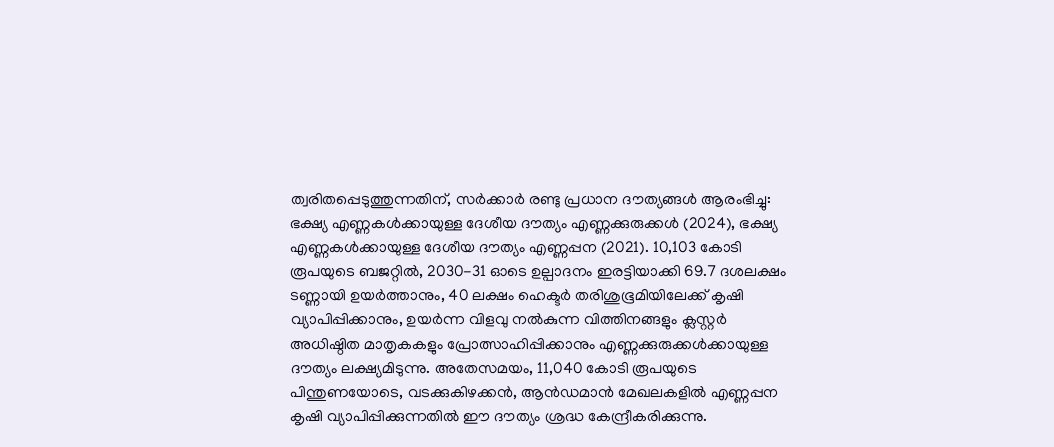ത്വരിതപ്പെടുത്തുന്നതിന്, സര്‍ക്കാര്‍ രണ്ടു പ്രധാന ദൗത്യങ്ങള്‍ ആരംഭിച്ചു: ഭക്ഷ്യ എണ്ണകള്‍ക്കായുള്ള ദേശീയ ദൗത്യം എണ്ണക്കുരുക്കള്‍ (2024), ഭക്ഷ്യ എണ്ണകള്‍ക്കായുള്ള ദേശീയ ദൗത്യം എണ്ണപ്പന (2021). 10,103 കോടി രൂപയുടെ ബജറ്റില്‍, 2030-31 ഓടെ ഉല്പാദനം ഇരട്ടിയാക്കി 69.7 ദശലക്ഷം ടണ്ണായി ഉയര്‍ത്താനും, 40 ലക്ഷം ഹെക്ടര്‍ തരിശുഭൂമിയിലേക്ക് കൃഷി വ്യാപിപ്പിക്കാനും, ഉയര്‍ന്ന വിളവു നല്‍കുന്ന വിത്തിനങ്ങളും ക്ലസ്റ്റര്‍ അധിഷ്ഠിത മാതൃകകളും പ്രോത്സാഹിപ്പിക്കാനും എണ്ണക്കുരുക്കള്‍ക്കായുള്ള ദൗത്യം ലക്ഷ്യമിടുന്നു. അതേസമയം, 11,040 കോടി രൂപയുടെ പിന്തുണയോടെ, വടക്കുകിഴക്കന്‍, ആന്‍ഡമാന്‍ മേഖലകളില്‍ എണ്ണപ്പന കൃഷി വ്യാപിപ്പിക്കുന്നതില്‍ ഈ ദൗത്യം ശ്രദ്ധ കേന്ദ്രീകരിക്കുന്നു.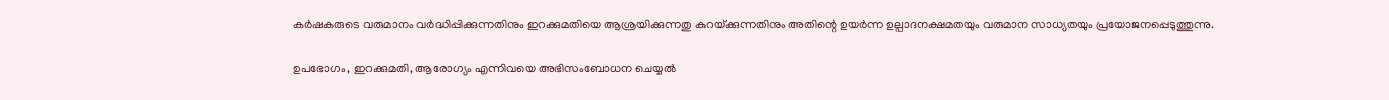കര്‍ഷകരുടെ വരുമാനം വര്‍ദ്ധിപ്പിക്കുന്നതിനും ഇറക്കുമതിയെ ആശ്രയിക്കുന്നതു കുറയ്‌ക്കുന്നതിനും അതിന്റെ ഉയര്‍ന്ന ഉല്പാദനക്ഷമതയും വരുമാന സാധ്യതയും പ്രയോജനപ്പെടുത്തുന്നു.

ഉപഭോഗം, ഇറക്കുമതി, ആരോഗ്യം എന്നിവയെ അഭിസംബോധന ചെയ്യല്‍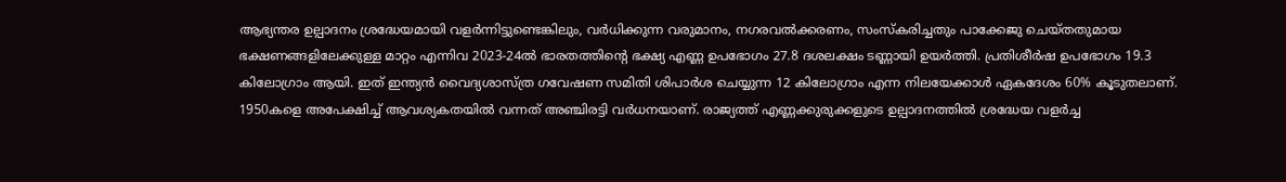ആഭ്യന്തര ഉല്പാദനം ശ്രദ്ധേയമായി വളര്‍ന്നിട്ടുണ്ടെങ്കിലും, വര്‍ധിക്കുന്ന വരുമാനം, നഗരവല്‍ക്കരണം, സംസ്‌കരിച്ചതും പാക്കേജു ചെയ്തതുമായ ഭക്ഷണങ്ങളിലേക്കുള്ള മാറ്റം എന്നിവ 2023-24ല്‍ ഭാരതത്തിന്റെ ഭക്ഷ്യ എണ്ണ ഉപഭോഗം 27.8 ദശലക്ഷം ടണ്ണായി ഉയര്‍ത്തി. പ്രതിശീര്‍ഷ ഉപഭോഗം 19.3 കിലോഗ്രാം ആയി. ഇത് ഇന്ത്യന്‍ വൈദ്യശാസ്ത്ര ഗവേഷണ സമിതി ശിപാര്‍ശ ചെയ്യുന്ന 12 കിലോഗ്രാം എന്ന നിലയേക്കാള്‍ ഏകദേശം 60% കൂടുതലാണ്. 1950കളെ അപേക്ഷിച്ച് ആവശ്യകതയില്‍ വന്നത് അഞ്ചിരട്ടി വര്‍ധനയാണ്. രാജ്യത്ത് എണ്ണക്കുരുക്കളുടെ ഉല്പാദനത്തില്‍ ശ്രദ്ധേയ വളര്‍ച്ച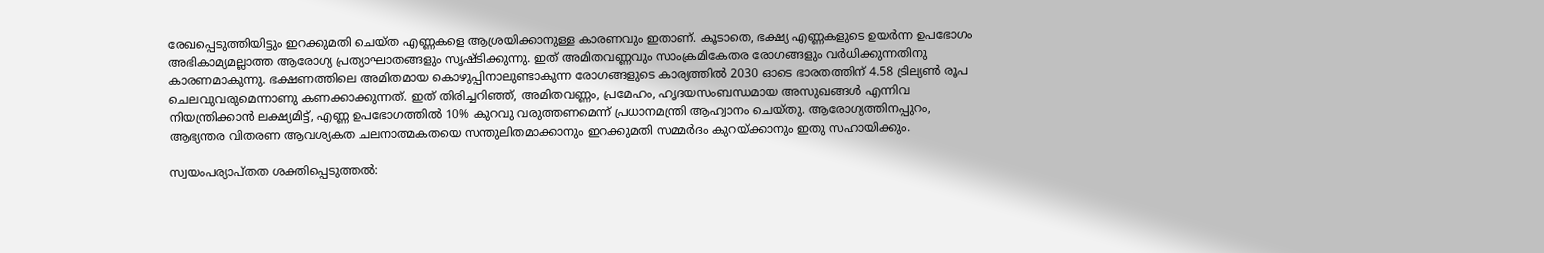രേഖപ്പെടുത്തിയിട്ടും ഇറക്കുമതി ചെയ്ത എണ്ണകളെ ആശ്രയിക്കാനുള്ള കാരണവും ഇതാണ്. കൂടാതെ, ഭക്ഷ്യ എണ്ണകളുടെ ഉയര്‍ന്ന ഉപഭോഗം അഭികാമ്യമല്ലാത്ത ആരോഗ്യ പ്രത്യാഘാതങ്ങളും സൃഷ്ടിക്കുന്നു. ഇത് അമിതവണ്ണവും സാംക്രമികേതര രോഗങ്ങളും വര്‍ധിക്കുന്നതിനു കാരണമാകുന്നു. ഭക്ഷണത്തിലെ അമിതമായ കൊഴുപ്പിനാലുണ്ടാകുന്ന രോഗങ്ങളുടെ കാര്യത്തില്‍ 2030 ഓടെ ഭാരതത്തിന് 4.58 ട്രില്യണ്‍ രൂപ ചെലവുവരുമെന്നാണു കണക്കാക്കുന്നത്. ഇത് തിരിച്ചറിഞ്ഞ്, അമിതവണ്ണം, പ്രമേഹം, ഹൃദയസംബന്ധമായ അസുഖങ്ങള്‍ എന്നിവ നിയന്ത്രിക്കാന്‍ ലക്ഷ്യമിട്ട്, എണ്ണ ഉപഭോഗത്തില്‍ 10% കുറവു വരുത്തണമെന്ന് പ്രധാനമന്ത്രി ആഹ്വാനം ചെയ്തു. ആരോഗ്യത്തിനപ്പുറം, ആഭ്യന്തര വിതരണ ആവശ്യകത ചലനാത്മകതയെ സന്തുലിതമാക്കാനും ഇറക്കുമതി സമ്മര്‍ദം കുറയ്‌ക്കാനും ഇതു സഹായിക്കും.

സ്വയംപര്യാപ്തത ശക്തിപ്പെടുത്തല്‍: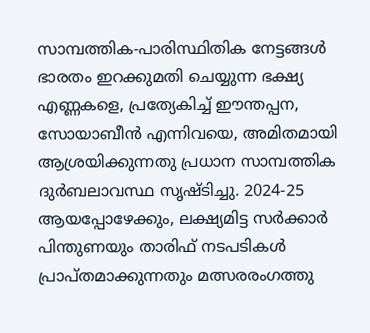സാമ്പത്തിക-പാരിസ്ഥിതിക നേട്ടങ്ങള്‍
ഭാരതം ഇറക്കുമതി ചെയ്യുന്ന ഭക്ഷ്യ എണ്ണകളെ, പ്രത്യേകിച്ച് ഈന്തപ്പന, സോയാബീന്‍ എന്നിവയെ, അമിതമായി ആശ്രയിക്കുന്നതു പ്രധാന സാമ്പത്തിക ദുര്‍ബലാവസ്ഥ സൃഷ്ടിച്ചു. 2024-25 ആയപ്പോഴേക്കും, ലക്ഷ്യമിട്ട സര്‍ക്കാര്‍ പിന്തുണയും താരിഫ് നടപടികള്‍ പ്രാപ്തമാക്കുന്നതും മത്സരരംഗത്തു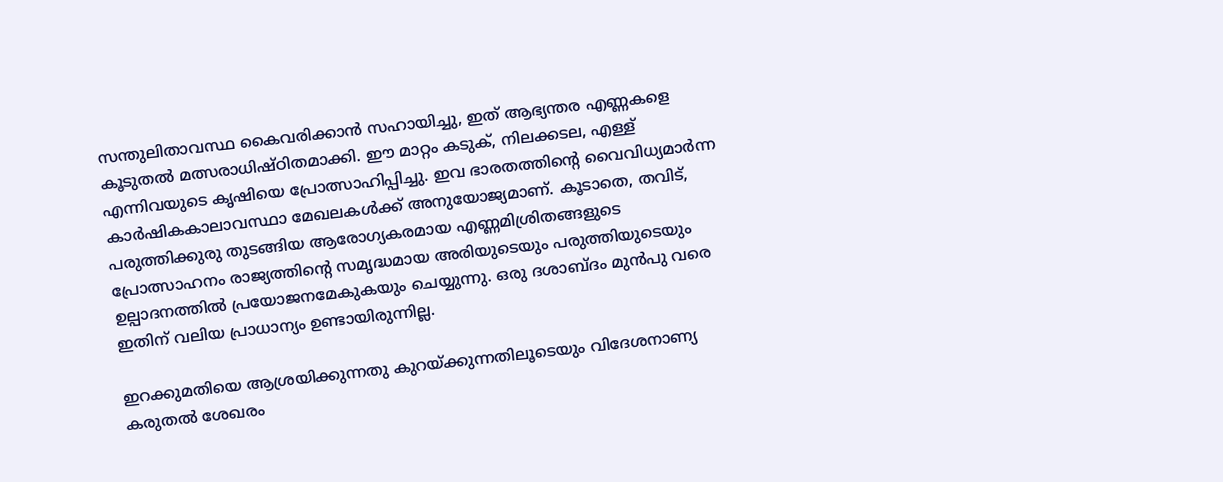സന്തുലിതാവസ്ഥ കൈവരിക്കാന്‍ സഹായിച്ചു, ഇത് ആഭ്യന്തര എണ്ണകളെ കൂടുതല്‍ മത്സരാധിഷ്ഠിതമാക്കി. ഈ മാറ്റം കടുക്, നിലക്കടല, എള്ള് എന്നിവയുടെ കൃഷിയെ പ്രോത്സാഹിപ്പിച്ചു. ഇവ ഭാരതത്തിന്റെ വൈവിധ്യമാര്‍ന്ന കാര്‍ഷികകാലാവസ്ഥാ മേഖലകള്‍ക്ക് അനുയോജ്യമാണ്. കൂടാതെ, തവിട്, പരുത്തിക്കുരു തുടങ്ങിയ ആരോഗ്യകരമായ എണ്ണമിശ്രിതങ്ങളുടെ പ്രോത്സാഹനം രാജ്യത്തിന്റെ സമൃദ്ധമായ അരിയുടെയും പരുത്തിയുടെയും ഉല്പാദനത്തില്‍ പ്രയോജനമേകുകയും ചെയ്യുന്നു. ഒരു ദശാബ്ദം മുന്‍പു വരെ ഇതിന് വലിയ പ്രാധാന്യം ഉണ്ടായിരുന്നില്ല.

ഇറക്കുമതിയെ ആശ്രയിക്കുന്നതു കുറയ്‌ക്കുന്നതിലൂടെയും വിദേശനാണ്യ കരുതല്‍ ശേഖരം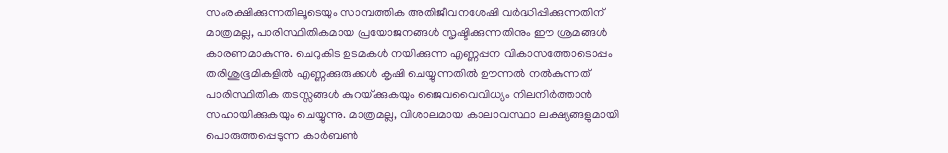സംരക്ഷിക്കുന്നതിലൂടെയും സാമ്പത്തിക അതിജീവനശേഷി വര്‍ദ്ധിപ്പിക്കുന്നതിന് മാത്രമല്ല, പാരിസ്ഥിതികമായ പ്രയോജനങ്ങള്‍ സൃഷ്ടിക്കുന്നതിനും ഈ ശ്രമങ്ങള്‍ കാരണമാകുന്നു. ചെറുകിട ഉടമകള്‍ നയിക്കുന്ന എണ്ണപ്പന വികാസത്തോടൊപ്പം തരിശുഭൂമികളില്‍ എണ്ണക്കുരുക്കള്‍ കൃഷി ചെയ്യുന്നതില്‍ ഊന്നല്‍ നല്‍കുന്നത് പാരിസ്ഥിതിക തടസ്സങ്ങള്‍ കുറയ്‌ക്കുകയും ജൈവവൈവിധ്യം നിലനിര്‍ത്താന്‍ സഹായിക്കുകയും ചെയ്യുന്നു. മാത്രമല്ല, വിശാലമായ കാലാവസ്ഥാ ലക്ഷ്യങ്ങളുമായി പൊരുത്തപ്പെടുന്ന കാര്‍ബണ്‍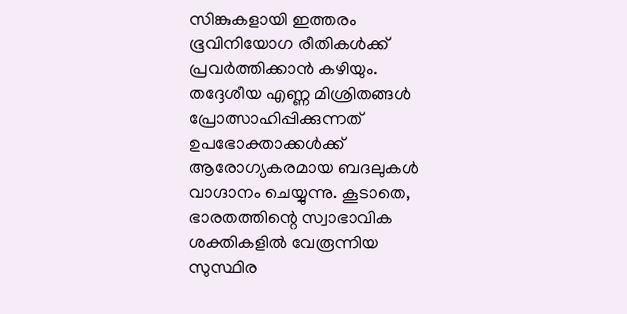സിങ്കുകളായി ഇത്തരം ഭൂവിനിയോഗ രീതികള്‍ക്ക് പ്രവര്‍ത്തിക്കാന്‍ കഴിയും. തദ്ദേശീയ എണ്ണ മിശ്രിതങ്ങള്‍ പ്രോത്സാഹിപ്പിക്കുന്നത് ഉപഭോക്താക്കള്‍ക്ക് ആരോഗ്യകരമായ ബദലുകള്‍ വാഗ്ദാനം ചെയ്യുന്നു. കൂടാതെ, ഭാരതത്തിന്റെ സ്വാഭാവിക ശക്തികളില്‍ വേരൂന്നിയ സുസ്ഥിര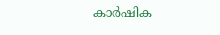കാര്‍ഷിക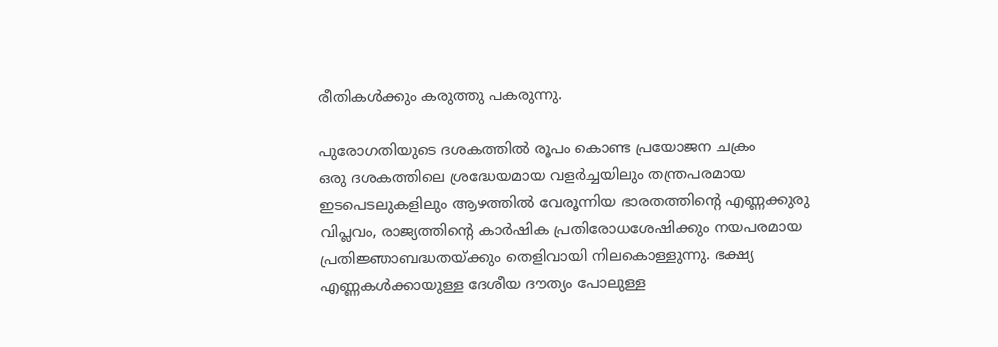രീതികള്‍ക്കും കരുത്തു പകരുന്നു.

പുരോഗതിയുടെ ദശകത്തില്‍ രൂപം കൊണ്ട പ്രയോജന ചക്രം
ഒരു ദശകത്തിലെ ശ്രദ്ധേയമായ വളര്‍ച്ചയിലും തന്ത്രപരമായ ഇടപെടലുകളിലും ആഴത്തില്‍ വേരൂന്നിയ ഭാരതത്തിന്റെ എണ്ണക്കുരു വിപ്ലവം, രാജ്യത്തിന്റെ കാര്‍ഷിക പ്രതിരോധശേഷിക്കും നയപരമായ പ്രതിജ്ഞാബദ്ധതയ്‌ക്കും തെളിവായി നിലകൊള്ളുന്നു. ഭക്ഷ്യ എണ്ണകള്‍ക്കായുള്ള ദേശീയ ദൗത്യം പോലുള്ള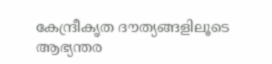കേന്ദ്രീകൃത ദൗത്യങ്ങളിലൂടെ ആഭ്യന്തര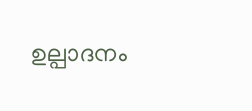ഉല്പാദനം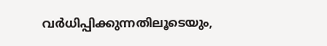വര്‍ധിപ്പിക്കുന്നതിലൂടെയും,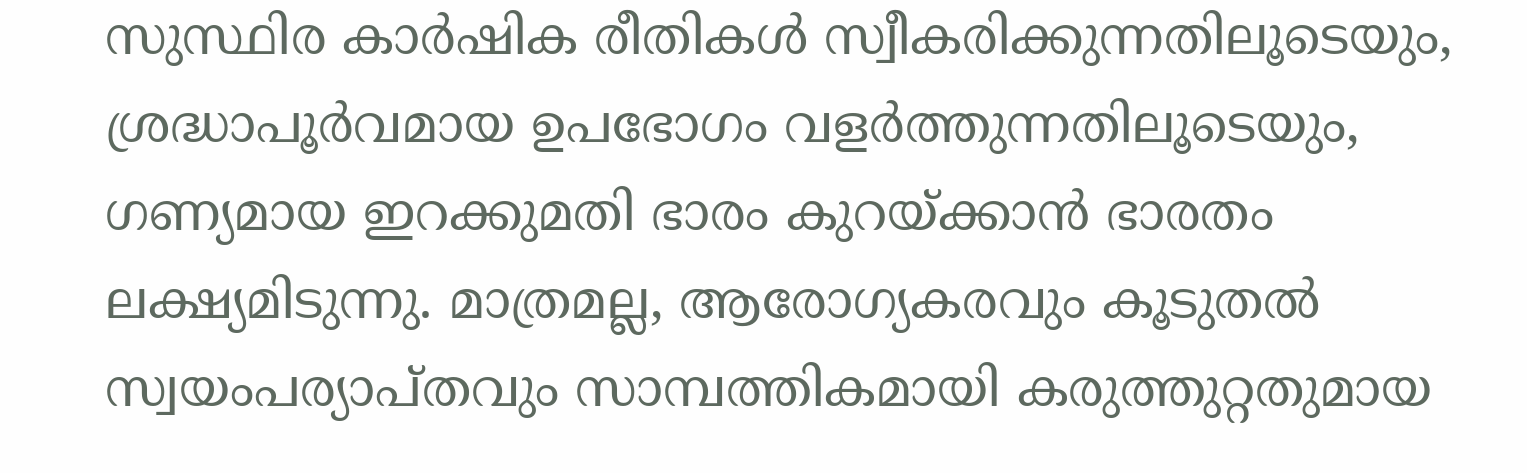സുസ്ഥിര കാര്‍ഷിക രീതികള്‍ സ്വീകരിക്കുന്നതിലൂടെയും, ശ്രദ്ധാപൂര്‍വമായ ഉപഭോഗം വളര്‍ത്തുന്നതിലൂടെയും, ഗണ്യമായ ഇറക്കുമതി ഭാരം കുറയ്‌ക്കാന്‍ ഭാരതം ലക്ഷ്യമിടുന്നു. മാത്രമല്ല, ആരോഗ്യകരവും കൂടുതല്‍ സ്വയംപര്യാപ്തവും സാമ്പത്തികമായി കരുത്തുറ്റതുമായ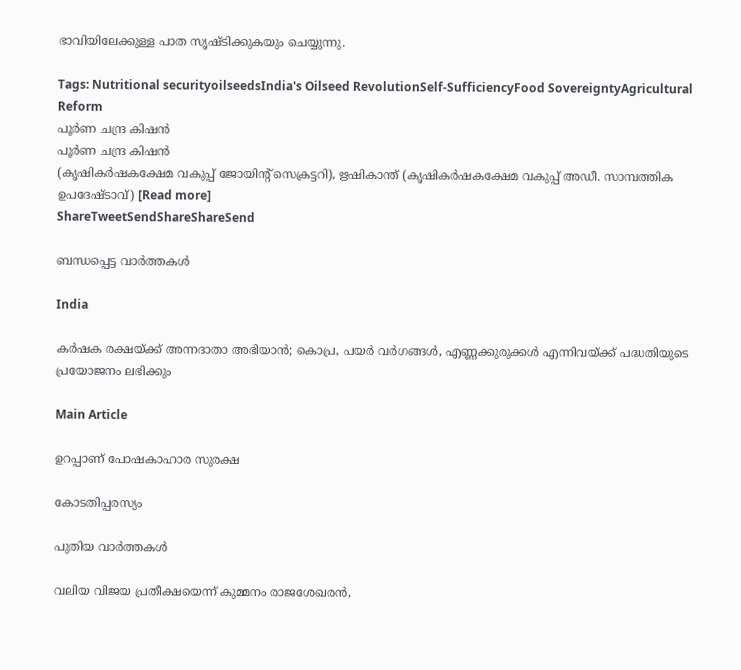ഭാവിയിലേക്കുള്ള പാത സൃഷ്ടിക്കുകയും ചെയ്യുന്നു.

Tags: Nutritional securityoilseedsIndia's Oilseed RevolutionSelf-SufficiencyFood SovereigntyAgricultural Reform
പൂര്‍ണ ചന്ദ്ര കിഷന്‍
പൂര്‍ണ ചന്ദ്ര കിഷന്‍
(കൃഷികര്‍ഷകക്ഷേമ വകുപ്പ് ജോയിന്റ് സെക്രട്ടറി), ഋഷികാന്ത് (കൃഷികര്‍ഷകക്ഷേമ വകുപ്പ് അഡീ. സാമ്പത്തിക ഉപദേഷ്ടാവ്‌) [Read more]
ShareTweetSendShareShareSend

ബന്ധപ്പെട്ട വാര്‍ത്തകള്‍

India

കര്‍ഷക രക്ഷയ്‌ക്ക് അന്നദാതാ അഭിയാന്‍; കൊപ്ര, പയര്‍ വര്‍ഗങ്ങള്‍, എണ്ണക്കുരുക്കള്‍ എന്നിവയ്‌ക്ക് പദ്ധതിയുടെ പ്രയോജനം ലഭിക്കും

Main Article

ഉറപ്പാണ് പോഷകാഹാര സുരക്ഷ

കോടതിപ്പരസ്യം

പുതിയ വാര്‍ത്തകള്‍

വലിയ വിജയ പ്രതീക്ഷയെന്ന് കുമ്മനം രാജശേഖരന്‍,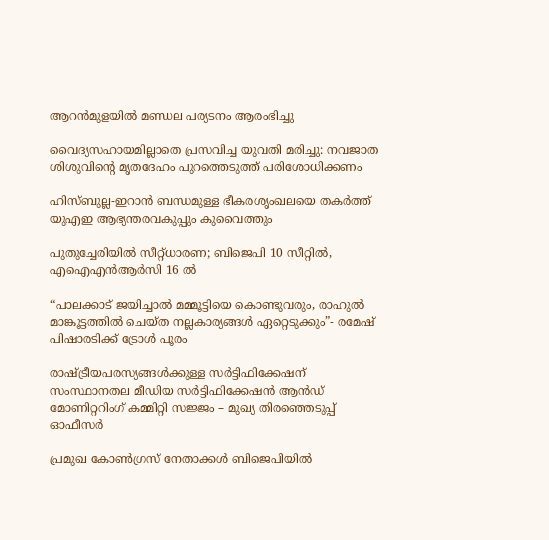ആറന്‍മുളയില്‍ മണ്ഡല പര്യടനം ആരംഭിച്ചു

വൈദ്യസഹായമില്ലാതെ പ്രസവിച്ച യുവതി മരിച്ചു: നവജാത ശിശുവിന്റെ മൃതദേഹം പുറത്തെടുത്ത് പരിശോധിക്കണം

ഹിസ്ബുല്ല-ഇറാൻ ബന്ധമുള്ള ഭീകരശൃംഖലയെ തകർത്ത് യുഎഇ ആഭ്യന്തരവകുപ്പും കുവൈത്തും

പുതുച്ചേരിയിൽ സീറ്റ്ധാരണ; ബിജെപി 10 സീറ്റിൽ, എഐഎൻആർസി 16 ൽ

“പാലക്കാട് ജയിച്ചാൽ മമ്മൂട്ടിയെ കൊണ്ടുവരും, രാഹുല്‍ മാങ്കൂട്ടത്തില്‍ ചെയ്ത നല്ലകാര്യങ്ങള്‍ ഏറ്റെടുക്കും”- രമേഷ് പിഷാരടിക്ക് ട്രോള്‍ പൂരം

രാഷ്‌ട്രീയപരസ്യങ്ങള്‍ക്കുള്ള സര്‍ട്ടിഫിക്കേഷന് സംസ്ഥാനതല മീഡിയ സര്‍ട്ടിഫിക്കേഷന്‍ ആന്‍ഡ് മോണിറ്ററിംഗ് കമ്മിറ്റി സജ്ജം – മുഖ്യ തിരഞ്ഞെടുപ്പ് ഓഫീസര്‍

പ്രമുഖ കോണ്‍ഗ്രസ് നേതാക്കള്‍ ബിജെപിയില്‍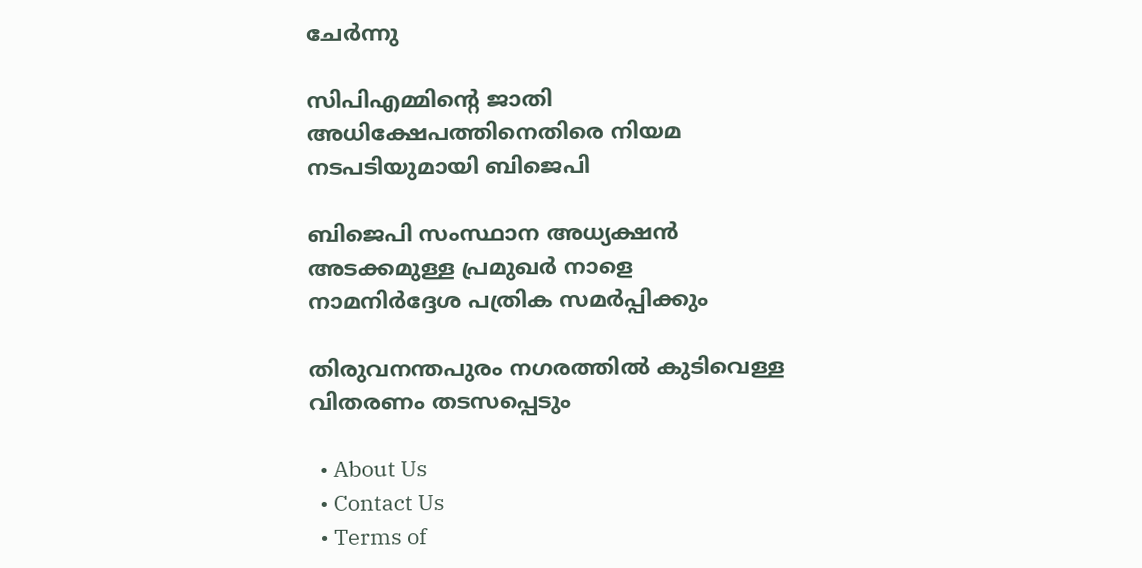ചേര്‍ന്നു

സിപിഎമ്മിന്റെ ജാതി അധിക്ഷേപത്തിനെതിരെ നിയമ നടപടിയുമായി ബിജെപി

ബിജെപി സംസ്ഥാന അധ്യക്ഷന്‍ അടക്കമുള്ള പ്രമുഖര്‍ നാളെ നാമനിര്‍ദ്ദേശ പത്രിക സമര്‍പ്പിക്കും

തിരുവനന്തപുരം നഗരത്തില്‍ കുടിവെള്ള വിതരണം തടസപ്പെടും

  • About Us
  • Contact Us
  • Terms of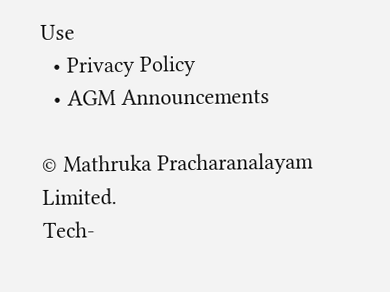Use
  • Privacy Policy
  • AGM Announcements

© Mathruka Pracharanalayam Limited.
Tech-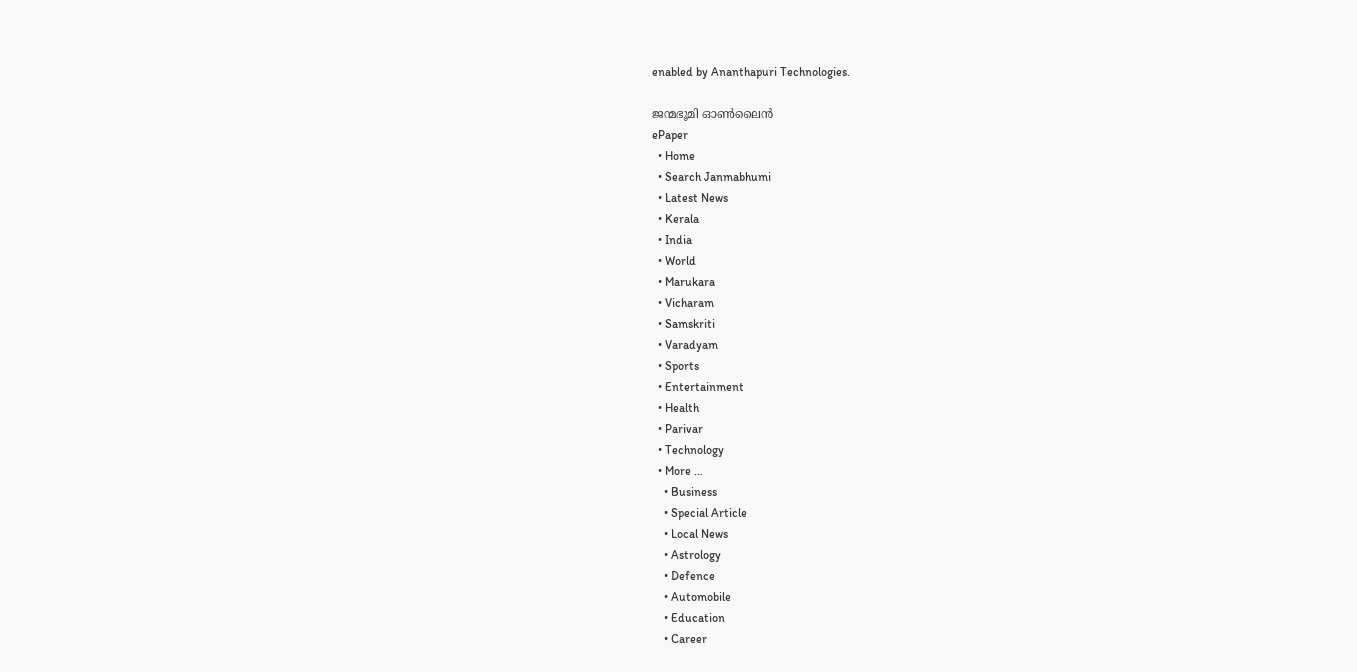enabled by Ananthapuri Technologies.

ജന്മഭൂമി ഓണ്‍ലൈന്‍
ePaper
  • Home
  • Search Janmabhumi
  • Latest News
  • Kerala
  • India
  • World
  • Marukara
  • Vicharam
  • Samskriti
  • Varadyam
  • Sports
  • Entertainment
  • Health
  • Parivar
  • Technology
  • More …
    • Business
    • Special Article
    • Local News
    • Astrology
    • Defence
    • Automobile
    • Education
    • Career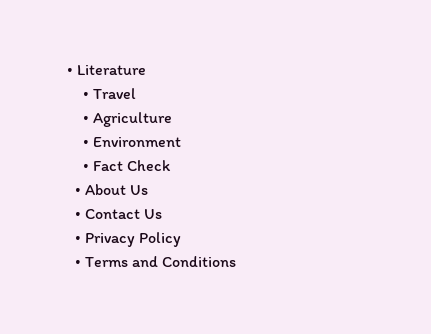• Literature
    • Travel
    • Agriculture
    • Environment
    • Fact Check
  • About Us
  • Contact Us
  • Privacy Policy
  • Terms and Conditions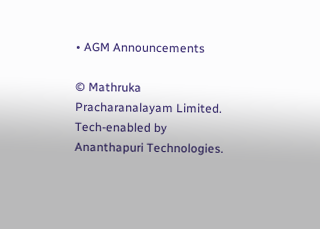• AGM Announcements

© Mathruka Pracharanalayam Limited.
Tech-enabled by Ananthapuri Technologies.